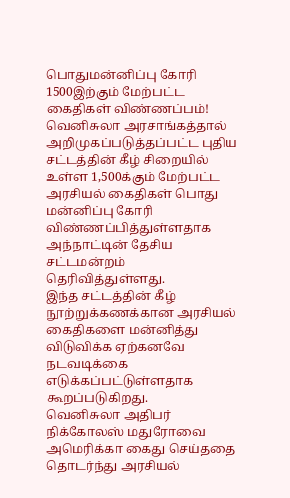பொதுமன்னிப்பு கோரி 1500இற்கும் மேற்பட்ட கைதிகள் விண்ணப்பம்!
வெனிசுலா அரசாங்கத்தால் அறிமுகப்படுத்தப்பட்ட புதிய சட்டத்தின் கீழ் சிறையில் உள்ள 1,500க்கும் மேற்பட்ட அரசியல் கைதிகள் பொது மன்னிப்பு கோரி விண்ணப்பித்துள்ளதாக அந்நாட்டின் தேசிய சட்டமன்றம் தெரிவித்துள்ளது.
இந்த சட்டத்தின் கீழ் நூற்றுக்கணக்கான அரசியல் கைதிகளை மன்னித்து விடுவிக்க ஏற்கனவே நடவடிக்கை எடுக்கப்பட்டுள்ளதாக கூறப்படுகிறது.
வெனிசுலா அதிபர் நிக்கோலஸ் மதுரோவை அமெரிக்கா கைது செய்ததை தொடர்ந்து அரசியல்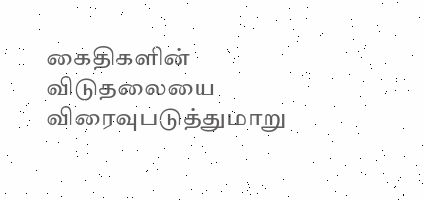கைதிகளின் விடுதலையை விரைவுபடுத்துமாறு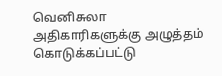வெனிசுலா அதிகாரிகளுக்கு அழுத்தம் கொடுக்கப்பட்டு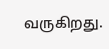வருகிறது.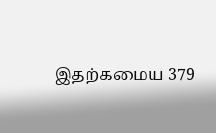இதற்கமைய 379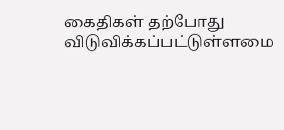கைதிகள் தற்போது விடுவிக்கப்பட்டுள்ளமை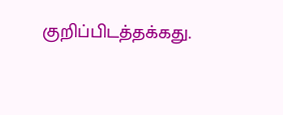குறிப்பிடத்தக்கது.